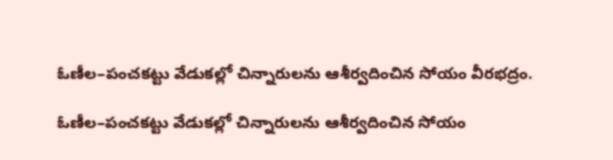ఓణీల–పంచకట్టు వేడుకల్లో చిన్నారులను ఆశీర్వదించిన సోయం వీరభద్రం.

ఓణీల–పంచకట్టు వేడుకల్లో చిన్నారులను ఆశీర్వదించిన సోయం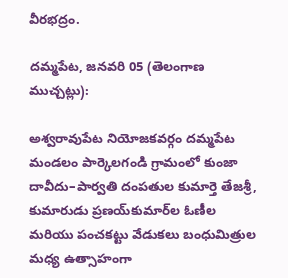వీరభద్రం.

దమ్మపేట, జనవరి 05 (తెలంగాణ ముచ్చట్లు):

అశ్వరావుపేట నియోజకవర్గం దమ్మపేట మండలం పార్కెలగండి గ్రామంలో కుంజా దావీదు–పార్వతి దంపతుల కుమార్తె తేజశ్రీ, కుమారుడు ప్రణయ్‌కుమార్‌ల ఓణీల మరియు పంచకట్టు వేడుకలు బంధుమిత్రుల మధ్య ఉత్సాహంగా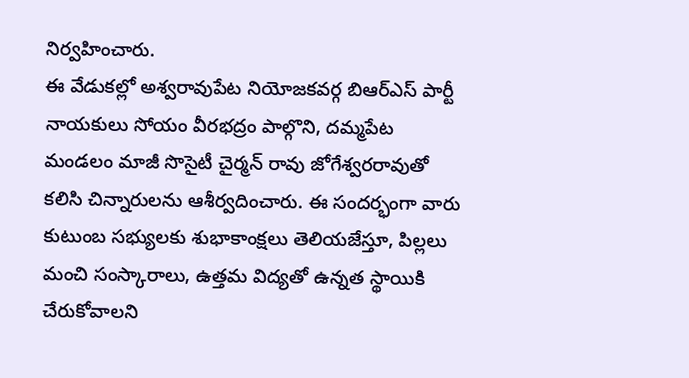నిర్వహించారు.
ఈ వేడుకల్లో అశ్వరావుపేట నియోజకవర్గ బిఆర్ఎస్ పార్టీ నాయకులు సోయం వీరభద్రం పాల్గొని, దమ్మపేట మండలం మాజీ సొసైటీ చైర్మన్ రావు జోగేశ్వరరావుతో కలిసి చిన్నారులను ఆశీర్వదించారు. ఈ సందర్భంగా వారు కుటుంబ సభ్యులకు శుభాకాంక్షలు తెలియజేస్తూ, పిల్లలు మంచి సంస్కారాలు, ఉత్తమ విద్యతో ఉన్నత స్థాయికి చేరుకోవాలని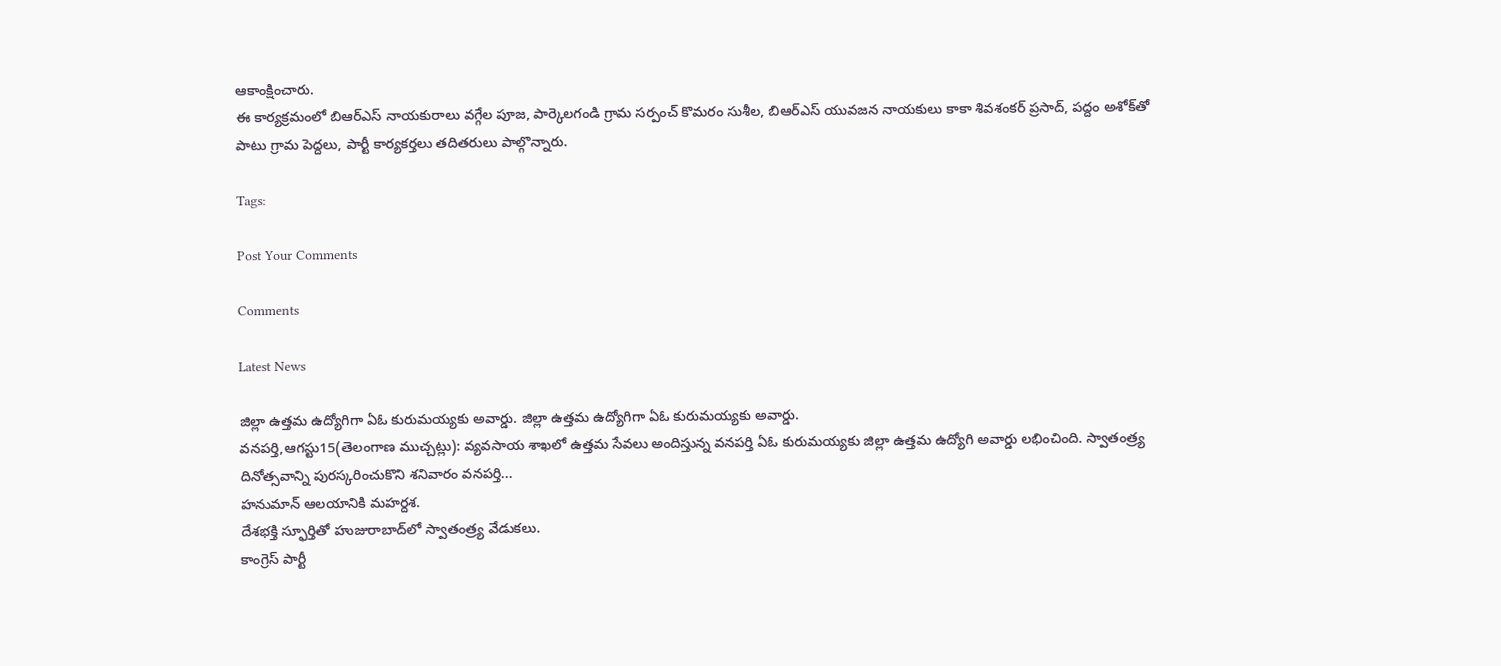ఆకాంక్షించారు.
ఈ కార్యక్రమంలో బిఆర్ఎస్ నాయకురాలు వగ్గేల పూజ, పార్కెలగండి గ్రామ సర్పంచ్ కొమరం సుశీల, బిఆర్ఎస్ యువజన నాయకులు కాకా శివశంకర్ ప్రసాద్, పద్దం అశోక్‌తో పాటు గ్రామ పెద్దలు, పార్టీ కార్యకర్తలు తదితరులు పాల్గొన్నారు.

Tags:

Post Your Comments

Comments

Latest News

జిల్లా ఉత్తమ ఉద్యోగిగా ఏఓ కురుమయ్యకు అవార్డు. జిల్లా ఉత్తమ ఉద్యోగిగా ఏఓ కురుమయ్యకు అవార్డు.
వనపర్తి,ఆగస్టు15(తెలంగాణ ముచ్చట్లు): వ్యవసాయ శాఖలో ఉత్తమ సేవలు అందిస్తున్న వనపర్తి ఏఓ కురుమయ్యకు జిల్లా ఉత్తమ ఉద్యోగి అవార్డు లభించింది. స్వాతంత్ర్య దినోత్సవాన్ని పురస్కరించుకొని శనివారం వనపర్తి...
హనుమాన్ ఆలయానికి మహర్దశ.
దేశభక్తి స్ఫూర్తితో హుజురాబాద్‌లో స్వాతంత్ర్య వేడుకలు.
కాంగ్రెస్ పార్టీ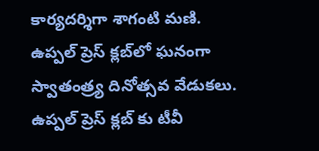కార్యదర్శిగా శాగంటి మణి.
ఉప్పల్ ప్రెస్ క్లబ్‌లో ఘనంగా స్వాతంత్ర్య దినోత్సవ వేడుకలు.
ఉప్పల్ ప్రెస్ క్లబ్‌ కు టీవీ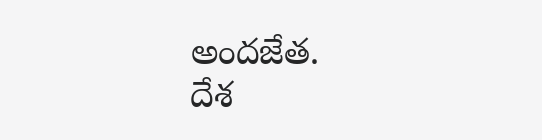అందజేత.
దేశ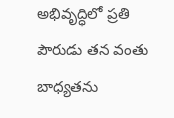అభివృద్ధిలో ప్రతి పౌరుడు తన వంతు బాధ్యతను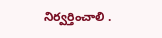నిర్వర్తించాలి .